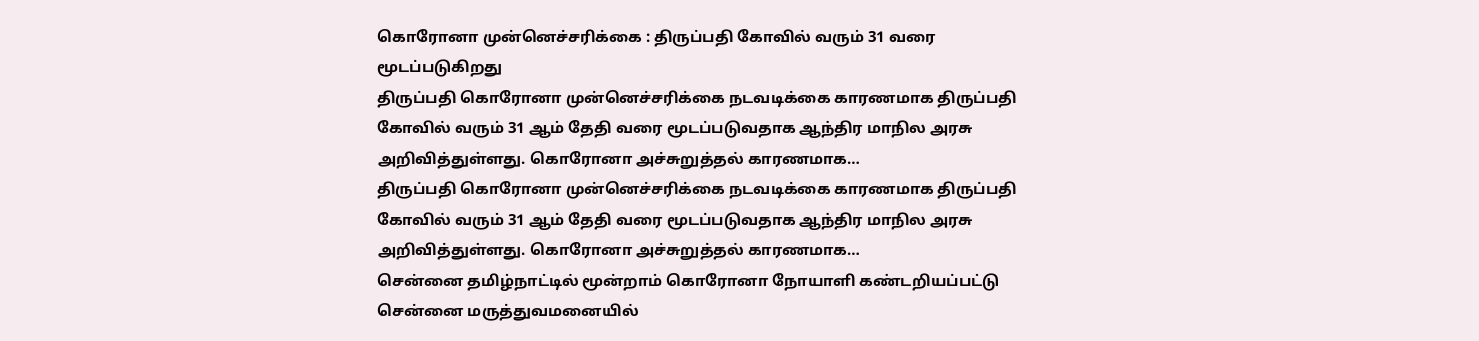கொரோனா முன்னெச்சரிக்கை : திருப்பதி கோவில் வரும் 31 வரை மூடப்படுகிறது
திருப்பதி கொரோனா முன்னெச்சரிக்கை நடவடிக்கை காரணமாக திருப்பதி கோவில் வரும் 31 ஆம் தேதி வரை மூடப்படுவதாக ஆந்திர மாநில அரசு அறிவித்துள்ளது. கொரோனா அச்சுறுத்தல் காரணமாக…
திருப்பதி கொரோனா முன்னெச்சரிக்கை நடவடிக்கை காரணமாக திருப்பதி கோவில் வரும் 31 ஆம் தேதி வரை மூடப்படுவதாக ஆந்திர மாநில அரசு அறிவித்துள்ளது. கொரோனா அச்சுறுத்தல் காரணமாக…
சென்னை தமிழ்நாட்டில் மூன்றாம் கொரோனா நோயாளி கண்டறியப்பட்டு சென்னை மருத்துவமனையில்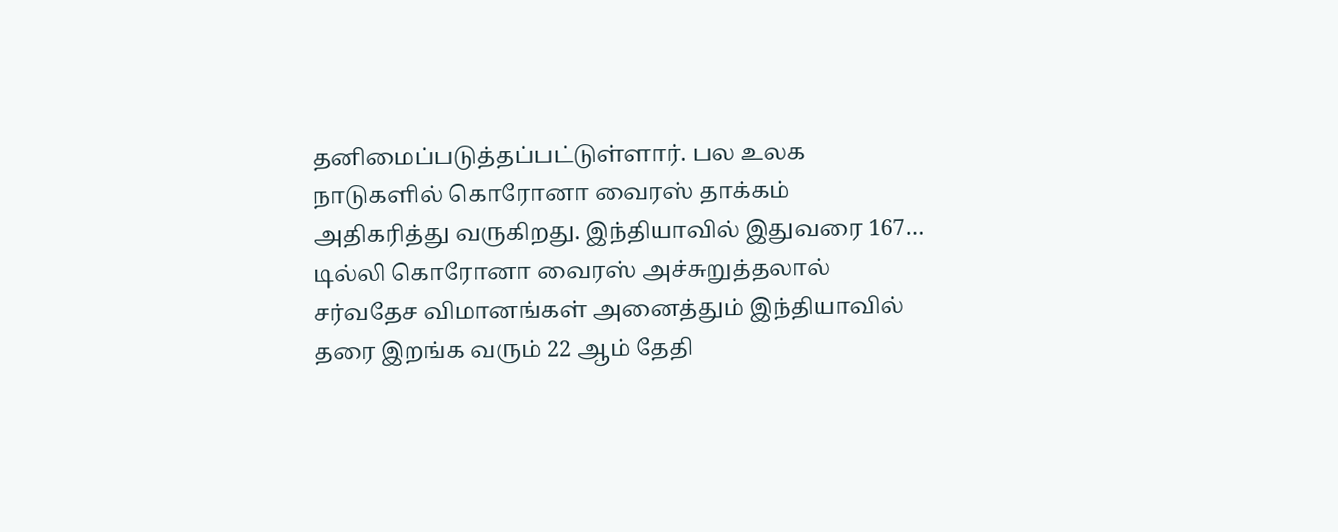தனிமைப்படுத்தப்பட்டுள்ளார். பல உலக நாடுகளில் கொரோனா வைரஸ் தாக்கம் அதிகரித்து வருகிறது. இந்தியாவில் இதுவரை 167…
டில்லி கொரோனா வைரஸ் அச்சுறுத்தலால் சர்வதேச விமானங்கள் அனைத்தும் இந்தியாவில் தரை இறங்க வரும் 22 ஆம் தேதி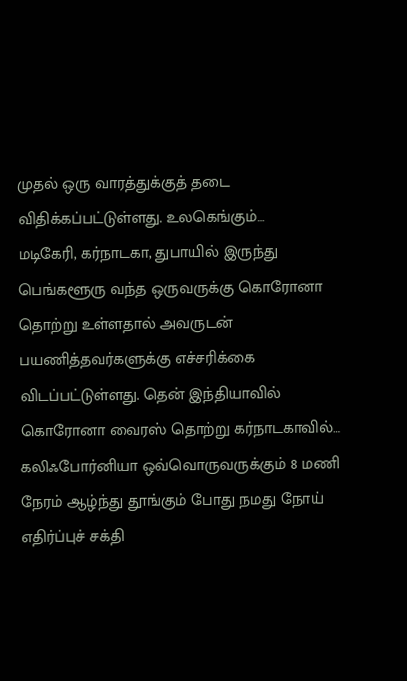முதல் ஒரு வாரத்துக்குத் தடை விதிக்கப்பட்டுள்ளது. உலகெங்கும்…
மடிகேரி, கர்நாடகா, துபாயில் இருந்து பெங்களூரு வந்த ஒருவருக்கு கொரோனா தொற்று உள்ளதால் அவருடன் பயணித்தவர்களுக்கு எச்சரிக்கை விடப்பட்டுள்ளது. தென் இந்தியாவில் கொரோனா வைரஸ் தொற்று கர்நாடகாவில்…
கலிஃபோர்னியா ஒவ்வொருவருக்கும் 8 மணி நேரம் ஆழ்ந்து தூங்கும் போது நமது நோய் எதிர்ப்புச் சக்தி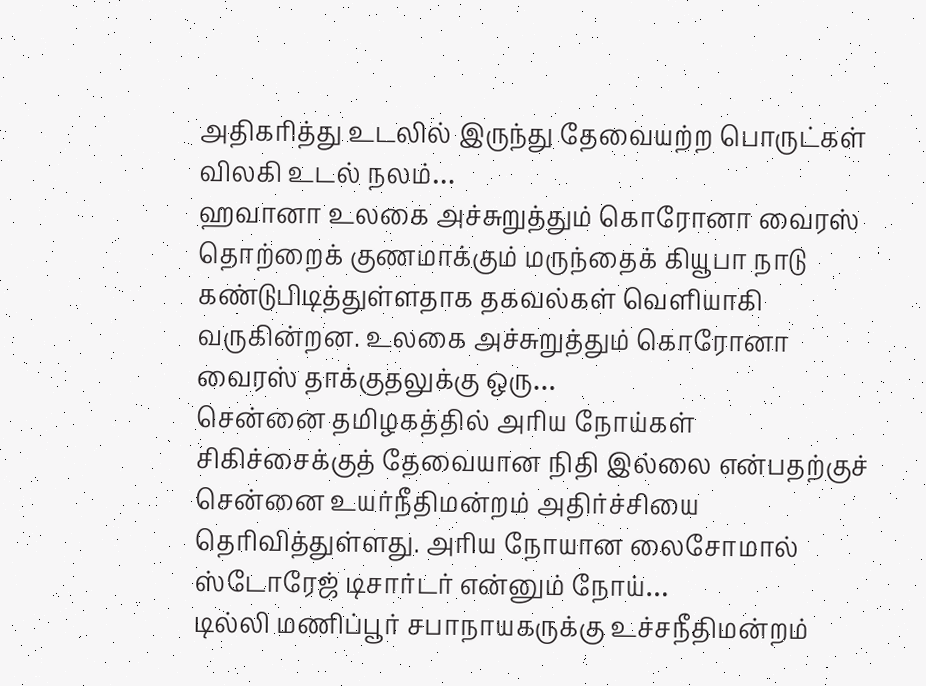அதிகரித்து உடலில் இருந்து தேவையற்ற பொருட்கள் விலகி உடல் நலம்…
ஹவானா உலகை அச்சுறுத்தும் கொரோனா வைரஸ் தொற்றைக் குணமாக்கும் மருந்தைக் கியூபா நாடு கண்டுபிடித்துள்ளதாக தகவல்கள் வெளியாகி வருகின்றன. உலகை அச்சுறுத்தும் கொரோனா வைரஸ் தாக்குதலுக்கு ஒரு…
சென்னை தமிழகத்தில் அரிய நோய்கள் சிகிச்சைக்குத் தேவையான நிதி இல்லை என்பதற்குச் சென்னை உயர்நீதிமன்றம் அதிர்ச்சியை தெரிவித்துள்ளது. அரிய நோயான லைசோமால் ஸ்டோரேஜ் டிசார்டர் என்னும் நோய்…
டில்லி மணிப்பூர் சபாநாயகருக்கு உச்சநீதிமன்றம்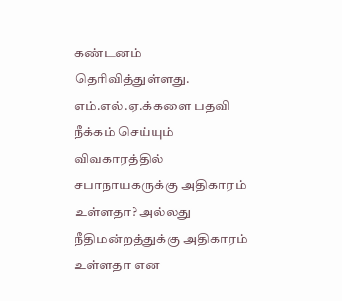கண்டனம் தெரிவித்துள்ளது. எம்.எல்.ஏ.க்களை பதவி நீக்கம் செய்யும் விவகாரத்தில் சபாநாயகருக்கு அதிகாரம் உள்ளதா? அல்லது நீதிமன்றத்துக்கு அதிகாரம் உள்ளதா என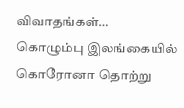விவாதங்கள்…
கொழும்பு இலங்கையில் கொரோனா தொற்று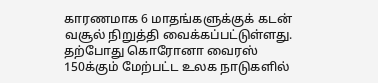காரணமாக 6 மாதங்களுக்குக் கடன் வசூல் நிறுத்தி வைக்கப்பட்டுள்ளது. தற்போது கொரோனா வைரஸ் 150க்கும் மேற்பட்ட உலக நாடுகளில்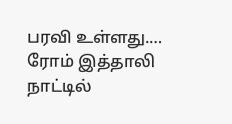பரவி உள்ளது.…
ரோம் இத்தாலி நாட்டில்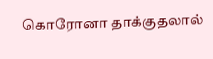கொரோனா தாக்குதலால்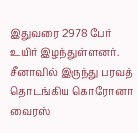இதுவரை 2978 பேர் உயிர் இழந்துள்ளனர். சீனாவில் இருந்து பரவத் தொடங்கிய கொரோனா வைரஸ்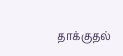தாக்குதல்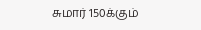சுமார் 150க்கும்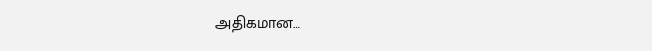அதிகமான…